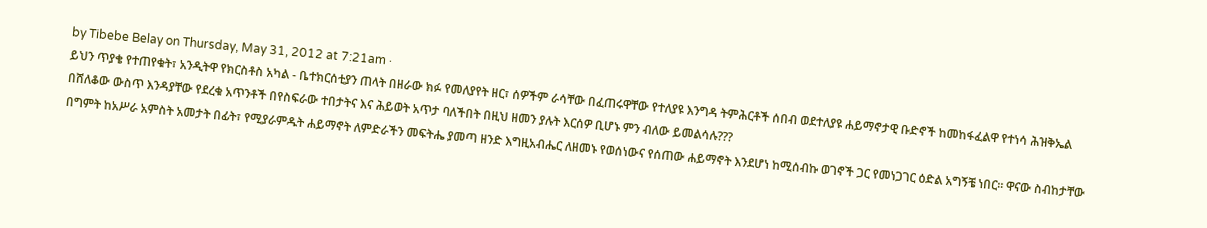by Tibebe Belay on Thursday, May 31, 2012 at 7:21am ·
ይህን ጥያቄ የተጠየቁት፣ አንዲትዋ የክርስቶስ አካል - ቤተክርሰቲያን ጠላት በዘራው ክፉ የመለያየት ዘር፣ ሰዎችም ራሳቸው በፈጠሩዋቸው የተለያዩ እንግዳ ትምሕርቶች ሰበብ ወደተለያዩ ሐይማኖታዊ ቡድኖች ከመከፋፈልዋ የተነሳ ሕዝቅኤል በሸለቆው ውስጥ እንዳያቸው የደረቁ አጥንቶች በየስፍራው ተበታትና እና ሕይወት አጥታ ባለችበት በዚህ ዘመን ያሉት እርሰዎ ቢሆኑ ምን ብለው ይመልሳሉ???
በግምት ከአሥራ አምስት አመታት በፊት፣ የሚያራምዱት ሐይማኖት ለምድራችን መፍትሔ ያመጣ ዘንድ እግዚአብሔር ለዘመኑ የወሰነውና የሰጠው ሐይማኖት እንደሆነ ከሚሰብኩ ወገኖች ጋር የመነጋገር ዕድል አግኝቼ ነበር። ዋናው ስብከታቸው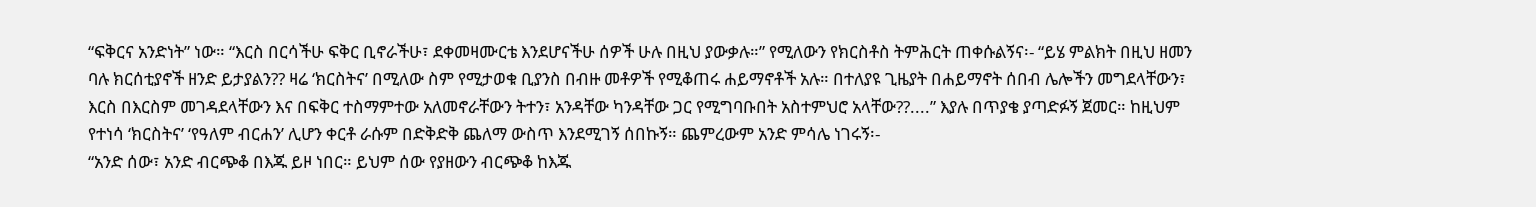“ፍቅርና አንድነት” ነው። “እርስ በርሳችሁ ፍቅር ቢኖራችሁ፣ ደቀመዛሙርቴ እንደሆናችሁ ሰዎች ሁሉ በዚህ ያውቃሉ።” የሚለውን የክርስቶስ ትምሕርት ጠቀሱልኝና፡- “ይሄ ምልክት በዚህ ዘመን ባሉ ክርሰቲያኖች ዘንድ ይታያልን?? ዛሬ ‘ክርስትና’ በሚለው ስም የሚታወቁ ቢያንስ በብዙ መቶዎች የሚቆጠሩ ሐይማኖቶች አሉ። በተለያዩ ጊዜያት በሐይማኖት ሰበብ ሌሎችን መግደላቸውን፣ እርስ በእርስም መገዳደላቸውን እና በፍቅር ተስማምተው አለመኖራቸውን ትተን፣ አንዳቸው ካንዳቸው ጋር የሚግባቡበት አስተምህሮ አላቸው??....” እያሉ በጥያቄ ያጣድፉኝ ጀመር። ከዚህም የተነሳ ‘ክርስትና’ ‘የዓለም ብርሐን’ ሊሆን ቀርቶ ራሱም በድቅድቅ ጨለማ ውስጥ እንደሚገኝ ሰበኩኝ። ጨምረውም አንድ ምሳሌ ነገሩኝ፡-
“አንድ ሰው፣ አንድ ብርጭቆ በእጁ ይዞ ነበር። ይህም ሰው የያዘውን ብርጭቆ ከእጁ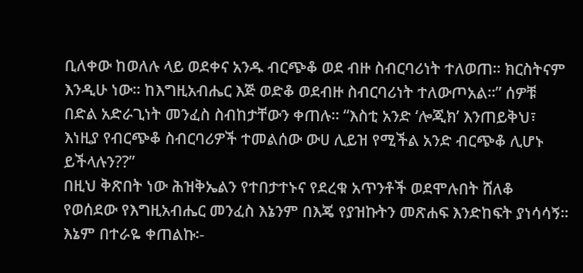ቢለቀው ከወለሉ ላይ ወደቀና አንዱ ብርጭቆ ወደ ብዙ ስብርባሪነት ተለወጠ። ክርስትናም እንዲሁ ነው። ከእግዚአብሔር እጅ ወድቆ ወደብዙ ስብርባሪነት ተለውጦአል።” ሰዎቹ በድል አድራጊነት መንፈስ ስብከታቸውን ቀጠሉ። “እስቲ አንድ ‘ሎጂክ’ እንጠይቅህ፣ እነዚያ የብርጭቆ ስብርባሪዎች ተመልሰው ውሀ ሊይዝ የሚችል አንድ ብርጭቆ ሊሆኑ ይችላሉን??”
በዚህ ቅጽበት ነው ሕዝቅኤልን የተበታተኑና የደረቁ አጥንቶች ወደሞሉበት ሸለቆ የወሰደው የእግዚአብሔር መንፈስ እኔንም በእጄ የያዝኩትን መጽሐፍ እንድከፍት ያነሳሳኝ። እኔም በተራዬ ቀጠልኩ፡-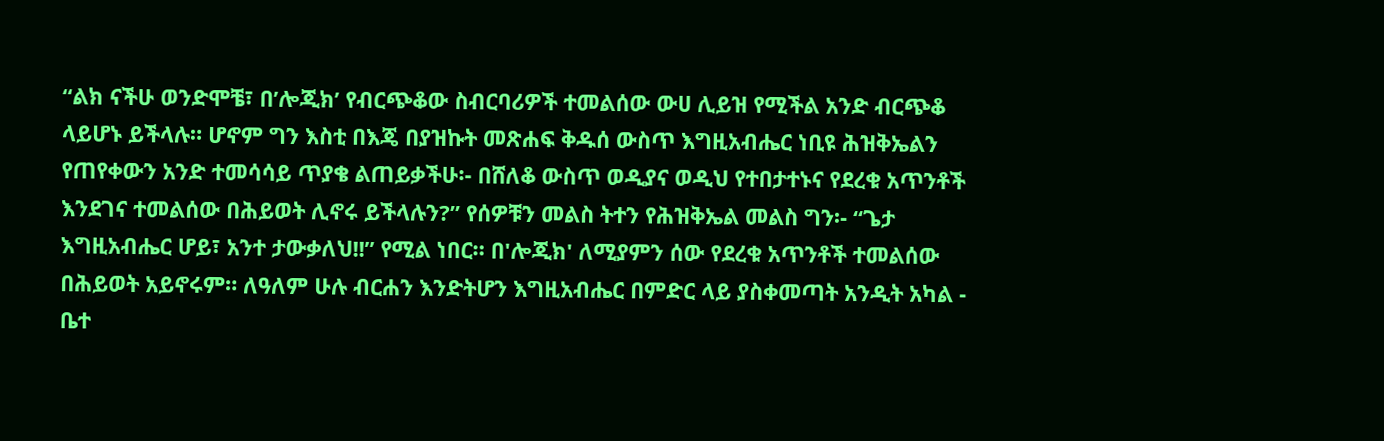“ልክ ናችሁ ወንድሞቼ፣ በ’ሎጂክ’ የብርጭቆው ስብርባሪዎች ተመልሰው ውሀ ሊይዝ የሚችል አንድ ብርጭቆ ላይሆኑ ይችላሉ። ሆኖም ግን እስቲ በእጄ በያዝኩት መጽሐፍ ቅዱሰ ውስጥ እግዚአብሔር ነቢዩ ሕዝቅኤልን የጠየቀውን አንድ ተመሳሳይ ጥያቄ ልጠይቃችሁ፡- በሸለቆ ውስጥ ወዲያና ወዲህ የተበታተኑና የደረቁ አጥንቶች እንደገና ተመልሰው በሕይወት ሊኖሩ ይችላሉን?” የሰዎቹን መልስ ትተን የሕዝቅኤል መልስ ግን፡- “ጌታ እግዚአብሔር ሆይ፣ አንተ ታውቃለህ!!” የሚል ነበር። በ'ሎጂክ' ለሚያምን ሰው የደረቁ አጥንቶች ተመልሰው በሕይወት አይኖሩም። ለዓለም ሁሉ ብርሐን እንድትሆን እግዚአብሔር በምድር ላይ ያስቀመጣት አንዲት አካል - ቤተ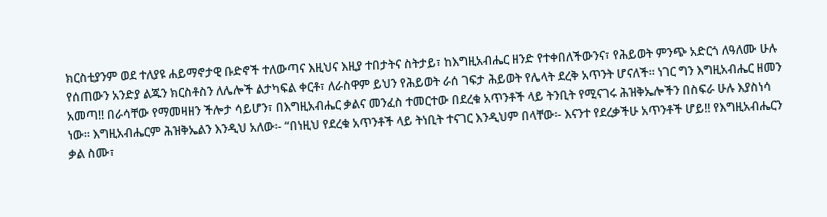ክርስቲያንም ወደ ተለያዩ ሐይማኖታዊ ቡድኖች ተለውጣና እዚህና እዚያ ተበታትና ስትታይ፣ ከእግዚአብሔር ዘንድ የተቀበለችውንና፣ የሕይወት ምንጭ አድርጎ ለዓለሙ ሁሉ የሰጠውን አንድያ ልጁን ክርስቶስን ለሌሎች ልታካፍል ቀርቶ፣ ለራስዋም ይህን የሕይወት ራሰ ገፍታ ሕይወት የሌላት ደረቅ አጥንት ሆናለች። ነገር ግን እግዚአብሔር ዘመን አመጣ!! በራሳቸው የማመዛዘን ችሎታ ሳይሆን፣ በእግዚአብሔር ቃልና መንፈስ ተመርተው በደረቁ አጥንቶች ላይ ትንቢት የሚናገሩ ሕዝቅኤሎችን በስፍራ ሁሉ እያስነሳ ነው። እግዚአብሔርም ሕዝቅኤልን እንዲህ አለው፡- “በነዚህ የደረቁ አጥንቶች ላይ ትነቢት ተናገር እንዲህም በላቸው፡- እናንተ የደረቃችሁ አጥንቶች ሆይ!! የእግዚአብሔርን ቃል ስሙ፣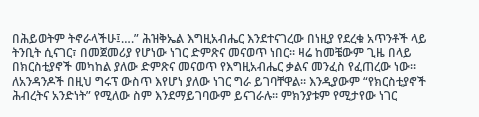በሕይወትም ትኖራላችሁ፤….” ሕዝቅኤል እግዚአብሔር እንደተናገረው በነዚያ የደረቁ አጥንቶች ላይ ትንቢት ሲናገር፣ በመጀመሪያ የሆነው ነገር ድምጽና መናወጥ ነበር። ዛሬ ከመቼውም ጊዜ በላይ በክርስቲያኖች መካከል ያለው ድምጽና መናወጥ የእግዚአብሔር ቃልና መንፈስ የፈጠረው ነው። ለአንዳንዶች በዚህ ግሩፕ ውስጥ እየሆነ ያለው ነገር ግራ ይገባቸዋል። እንዲያውም “የክርስቲያኖች ሕብረትና አንድነት” የሚለው ስም እንደማይገባውም ይናገራሉ። ምክንያቱም የሚታየው ነገር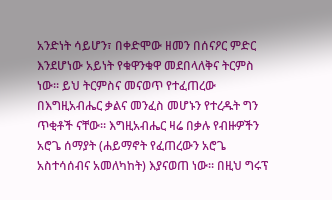አንድነት ሳይሆን፣ በቀድሞው ዘመን በሰናዖር ምድር እንደሆነው አይነት የቁዋንቁዋ መደበላለቅና ትርምስ ነው። ይህ ትርምስና መናወጥ የተፈጠረው በእግዚአብሔር ቃልና መንፈስ መሆኑን የተረዱት ግን ጥቂቶች ናቸው። እግዚአብሔር ዛሬ በቃሉ የብዙዎችን አሮጌ ሰማያት (ሐይማኖት የፈጠረውን አሮጌ አስተሳሰብና አመለካከት) እያናወጠ ነው። በዚህ ግሩፕ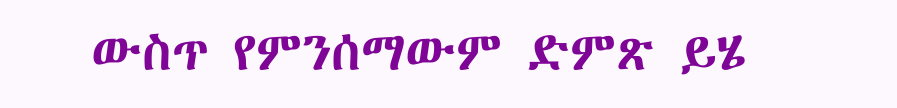ውስጥ የምንሰማውም ድምጽ ይሄ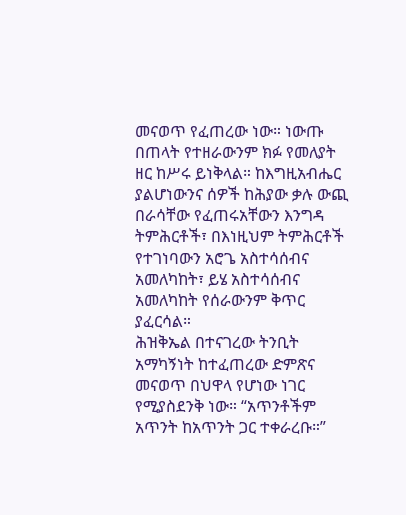መናወጥ የፈጠረው ነው። ነውጡ በጠላት የተዘራውንም ክፉ የመለያት ዘር ከሥሩ ይነቅላል። ከእግዚአብሔር ያልሆነውንና ሰዎች ከሕያው ቃሉ ውጪ በራሳቸው የፈጠሩአቸውን እንግዳ ትምሕርቶች፣ በእነዚህም ትምሕርቶች የተገነባውን አሮጌ አስተሳሰብና አመለካከት፣ ይሄ አስተሳሰብና አመለካከት የሰራውንም ቅጥር ያፈርሳል።
ሕዝቅኤል በተናገረው ትንቢት አማካኝነት ከተፈጠረው ድምጽና መናወጥ በህዋላ የሆነው ነገር የሚያስደንቅ ነው። “አጥንቶችም አጥንት ከአጥንት ጋር ተቀራረቡ።”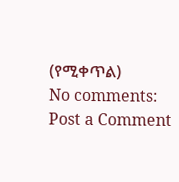(የሚቀጥል)
No comments:
Post a Comment